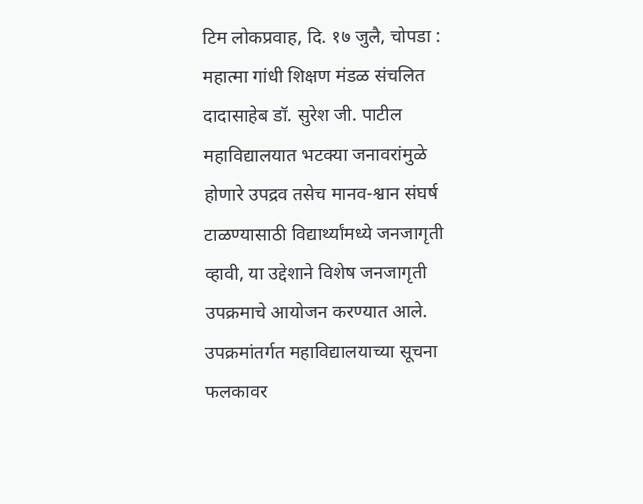टिम लोकप्रवाह, दि. १७ जुलै, चोपडा : महात्मा गांधी शिक्षण मंडळ संचलित दादासाहेब डॉ. सुरेश जी. पाटील महाविद्यालयात भटक्या जनावरांमुळे होणारे उपद्रव तसेच मानव-श्वान संघर्ष टाळण्यासाठी विद्यार्थ्यांमध्ये जनजागृती व्हावी, या उद्देशाने विशेष जनजागृती उपक्रमाचे आयोजन करण्यात आले. उपक्रमांतर्गत महाविद्यालयाच्या सूचना फलकावर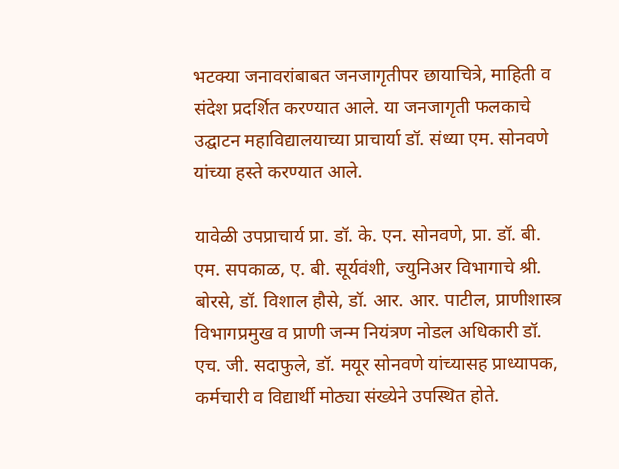भटक्या जनावरांबाबत जनजागृतीपर छायाचित्रे, माहिती व संदेश प्रदर्शित करण्यात आले. या जनजागृती फलकाचे उद्घाटन महाविद्यालयाच्या प्राचार्या डॉ. संध्या एम. सोनवणे यांच्या हस्ते करण्यात आले.

यावेळी उपप्राचार्य प्रा. डॉ. के. एन. सोनवणे, प्रा. डॉ. बी. एम. सपकाळ, ए. बी. सूर्यवंशी, ज्युनिअर विभागाचे श्री. बोरसे, डॉ. विशाल हौसे, डॉ. आर. आर. पाटील, प्राणीशास्त्र विभागप्रमुख व प्राणी जन्म नियंत्रण नोडल अधिकारी डॉ. एच. जी. सदाफुले, डॉ. मयूर सोनवणे यांच्यासह प्राध्यापक, कर्मचारी व विद्यार्थी मोठ्या संख्येने उपस्थित होते.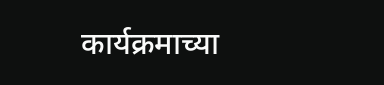कार्यक्रमाच्या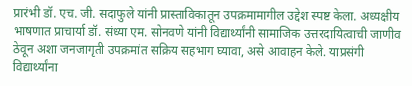प्रारंभी डॉ. एच. जी. सदाफुले यांनी प्रास्ताविकातून उपक्रमामागील उद्देश स्पष्ट केला. अध्यक्षीय भाषणात प्राचार्या डॉ. संध्या एम. सोनवणे यांनी विद्यार्थ्यांनी सामाजिक उत्तरदायित्वाची जाणीव ठेवून अशा जनजागृती उपक्रमांत सक्रिय सहभाग घ्यावा, असे आवाहन केले. याप्रसंगी विद्यार्थ्यांना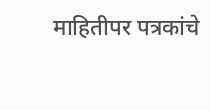माहितीपर पत्रकांचे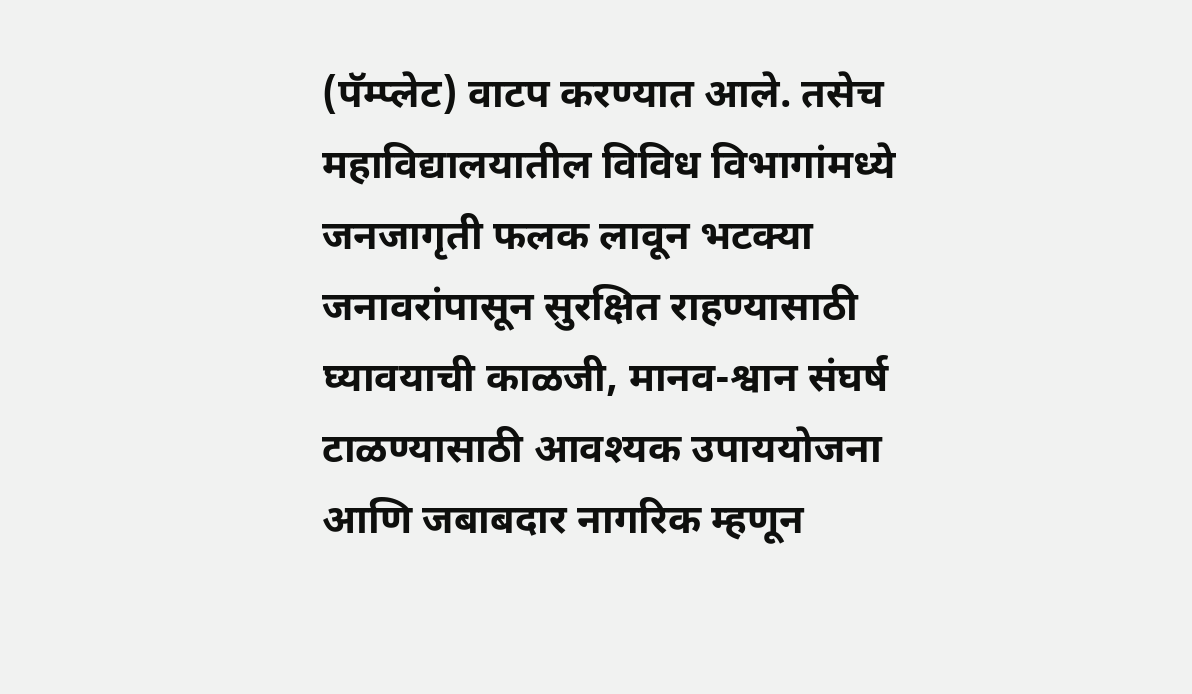(पॅम्प्लेट) वाटप करण्यात आले. तसेच महाविद्यालयातील विविध विभागांमध्ये जनजागृती फलक लावून भटक्या जनावरांपासून सुरक्षित राहण्यासाठी घ्यावयाची काळजी, मानव-श्वान संघर्ष टाळण्यासाठी आवश्यक उपाययोजना आणि जबाबदार नागरिक म्हणून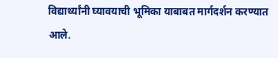विद्यार्थ्यांनी घ्यावयाची भूमिका याबाबत मार्गदर्शन करण्यात आले.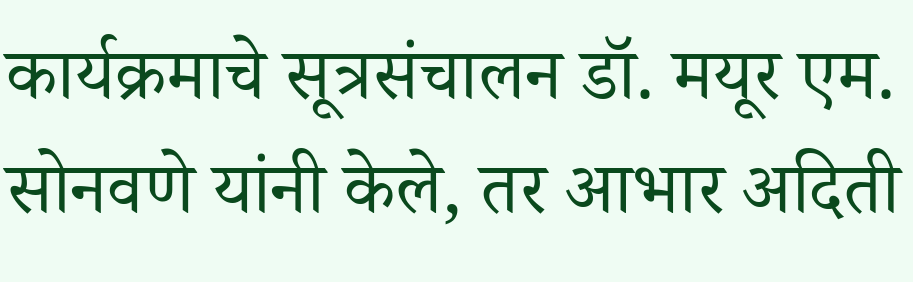कार्यक्रमाचे सूत्रसंचालन डॉ. मयूर एम. सोनवणे यांनी केले, तर आभार अदिती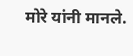मोरे यांनी मानले.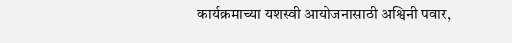कार्यक्रमाच्या यशस्वी आयोजनासाठी अश्विनी पवार,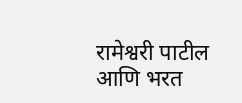रामेश्वरी पाटील आणि भरत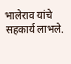भालेराव यांचे सहकार्य लाभले.